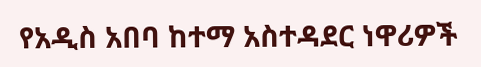የአዲስ አበባ ከተማ አስተዳደር ነዋሪዎች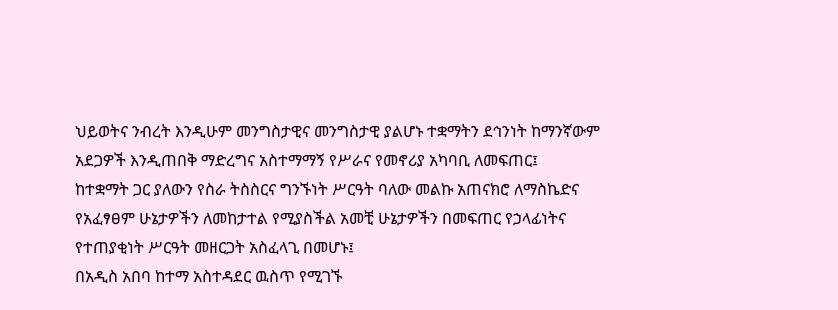ህይወትና ንብረት እንዲሁም መንግስታዊና መንግስታዊ ያልሆኑ ተቋማትን ደኅንነት ከማንኛውም አደጋዎች እንዲጠበቅ ማድረግና አስተማማኝ የሥራና የመኖሪያ አካባቢ ለመፍጠር፤
ከተቋማት ጋር ያለውን የስራ ትስስርና ግንኙነት ሥርዓት ባለው መልኩ አጠናክሮ ለማስኬድና የአፈፃፀም ሁኔታዎችን ለመከታተል የሚያስችል አመቺ ሁኔታዎችን በመፍጠር የኃላፊነትና የተጠያቂነት ሥርዓት መዘርጋት አስፈላጊ በመሆኑ፤
በአዲስ አበባ ከተማ አስተዳደር ዉስጥ የሚገኙ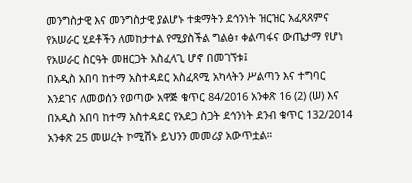መንግስታዊ እና መንግስታዊ ያልሆኑ ተቋማትን ደኅንነት ዝርዝር አፈጻጸምና የአሠራር ሂደቶችን ለመከታተል የሚያስችል ግልፅ፣ ቀልጣፋና ውጤታማ የሆነ የአሠራር ስርዓት መዘርጋት አስፈላጊ ሆኖ በመገኘቱ፤
በአዲስ አበባ ከተማ አስተዳደር አስፈጻሚ አካላትን ሥልጣን እና ተግባር እንደገና ለመወሰን የወጣው አዋጅ ቁጥር 84/2016 አንቀጽ 16 (2) (ሠ) እና በአዲስ አበባ ከተማ አስተዳደር የአደጋ ስጋት ደኅንነት ደንብ ቁጥር 132/2014 አንቀጽ 25 መሠረት ኮሚሽኑ ይህንን መመሪያ አውጥቷል።